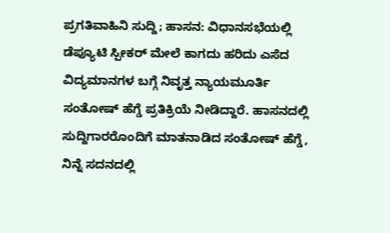ಪ್ರಗತಿವಾಹಿನಿ ಸುದ್ದಿ; ಹಾಸನ: ವಿಧಾನಸಭೆಯಲ್ಲಿ ಡೆಪ್ಯೂಟಿ ಸ್ಪೀಕರ್ ಮೇಲೆ ಕಾಗದು ಹರಿದು ಎಸೆದ ವಿದ್ಯಮಾನಗಳ ಬಗ್ಗೆ ನಿವೃತ್ತ ನ್ಯಾಯಮೂರ್ತಿ ಸಂತೋಷ್ ಹೆಗ್ಡೆ ಪ್ರತಿಕ್ರಿಯೆ ನೀಡಿದ್ದಾರೆ. ಹಾಸನದಲ್ಲಿ ಸುದ್ದಿಗಾರರೊಂದಿಗೆ ಮಾತನಾಡಿದ ಸಂತೋಷ್ ಹೆಗ್ಡೆ, ನಿನ್ನೆ ಸದನದಲ್ಲಿ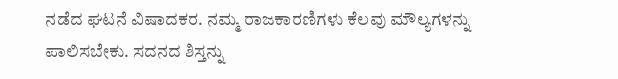ನಡೆದ ಘಟನೆ ವಿಷಾದಕರ. ನಮ್ಮ ರಾಜಕಾರಣಿಗಳು ಕೆಲವು ಮೌಲ್ಯಗಳನ್ನು ಪಾಲಿಸಬೇಕು. ಸದನದ ಶಿಸ್ತನ್ನು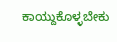ಕಾಯ್ದುಕೊಳ್ಳಬೇಕು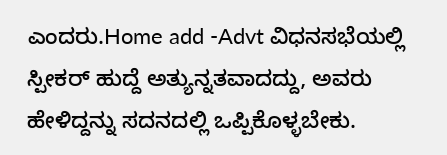ಎಂದರು.Home add -Advt ವಿಧನಸಭೆಯಲ್ಲಿ ಸ್ಪೀಕರ್ ಹುದ್ದೆ ಅತ್ಯುನ್ನತವಾದದ್ದು, ಅವರು ಹೇಳಿದ್ದನ್ನು ಸದನದಲ್ಲಿ ಒಪ್ಪಿಕೊಳ್ಳಬೇಕು.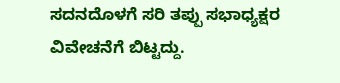ಸದನದೊಳಗೆ ಸರಿ ತಪ್ಪು ಸಭಾಧ್ಯಕ್ಷರ ವಿವೇಚನೆಗೆ ಬಿಟ್ಟದ್ದು.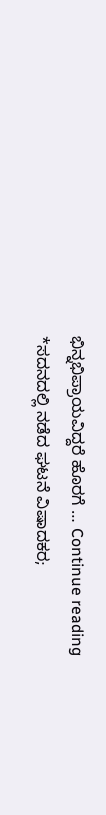ಭಿನ್ನಭಿಪ್ರಾಯವಿದ್ದರೆ ಹೊರಗೆ … Continue reading *ಸದನದಲ್ಲಿ ನಡೆದ ಘಟನೆ ವಿಷಾದಕರ;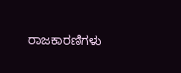ರಾಜಕಾರಣಿಗಳು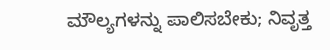ಮೌಲ್ಯಗಳನ್ನು ಪಾಲಿಸಬೇಕು; ನಿವೃತ್ತ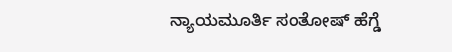ನ್ಯಾಯಮೂರ್ತಿ ಸಂತೋಷ್ ಹೆಗ್ಡೆ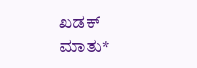ಖಡಕ್ ಮಾತು*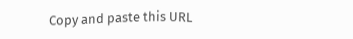Copy and paste this URL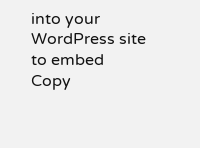into your WordPress site to embed
Copy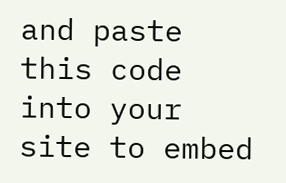and paste this code into your site to embed